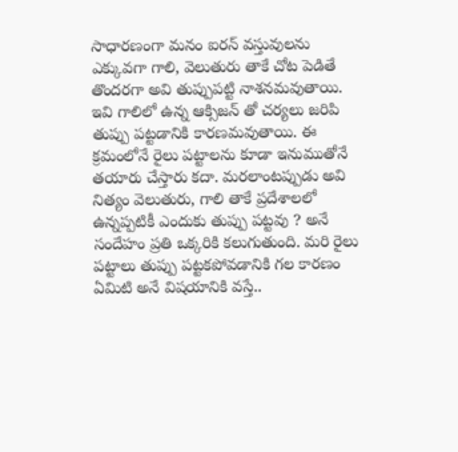సాధారణంగా మనం ఐరన్ వస్తువులను ఎక్కువగా గాలి, వెలుతురు తాకే చోట పెడితే తొందరగా అవి తుప్పుపట్టి నాశనమవుతాయి. ఇవి గాలిలో ఉన్న ఆక్సిజన్ తో చర్యలు జరిపి తుప్పు పట్టడానికి కారణమవుతాయి. ఈ క్రమంలోనే రైలు పట్టాలను కూడా ఇనుముతోనే తయారు చేస్తారు కదా. మరలాంటప్పుడు అవి నిత్యం వెలుతురు, గాలి తాకే ప్రదేశాలలో ఉన్నప్పటికీ ఎందుకు తుప్పు పట్టవు ? అనే సందేహం ప్రతి ఒక్కరికి కలుగుతుంది. మరి రైలు పట్టాలు తుప్పు పట్టకపోవడానికి గల కారణం ఏమిటి అనే విషయానికి వస్తే..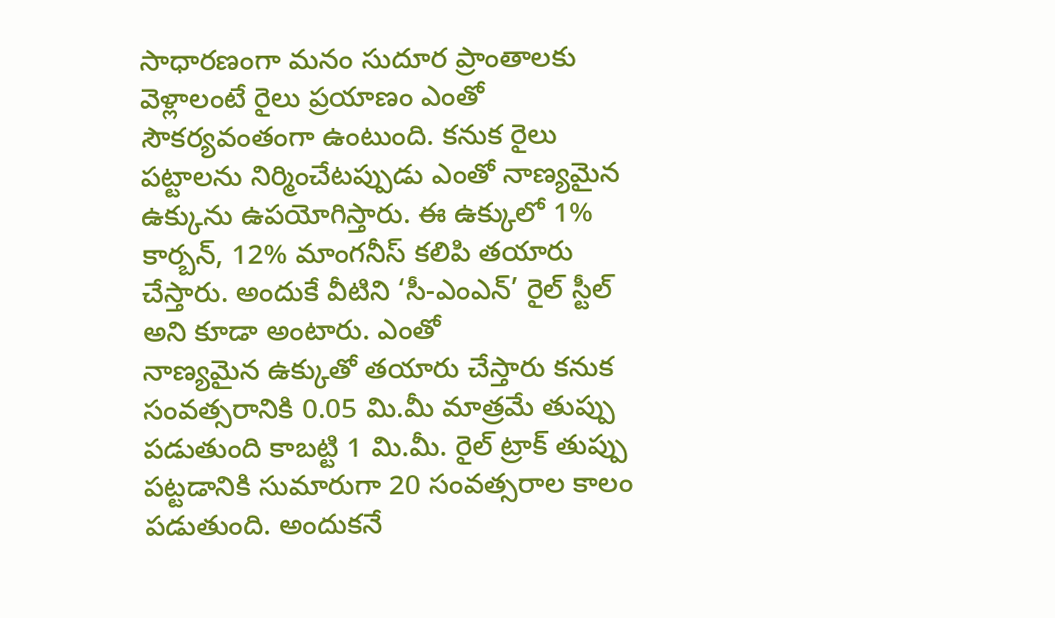సాధారణంగా మనం సుదూర ప్రాంతాలకు వెళ్లాలంటే రైలు ప్రయాణం ఎంతో సౌకర్యవంతంగా ఉంటుంది. కనుక రైలు పట్టాలను నిర్మించేటప్పుడు ఎంతో నాణ్యమైన ఉక్కును ఉపయోగిస్తారు. ఈ ఉక్కులో 1% కార్బన్, 12% మాంగనీస్ కలిపి తయారు చేస్తారు. అందుకే వీటిని ‘సీ-ఎంఎన్’ రైల్ స్టీల్ అని కూడా అంటారు. ఎంతో
నాణ్యమైన ఉక్కుతో తయారు చేస్తారు కనుక సంవత్సరానికి 0.05 మి.మీ మాత్రమే తుప్పు పడుతుంది కాబట్టి 1 మి.మీ. రైల్ ట్రాక్ తుప్పు పట్టడానికి సుమారుగా 20 సంవత్సరాల కాలం పడుతుంది. అందుకనే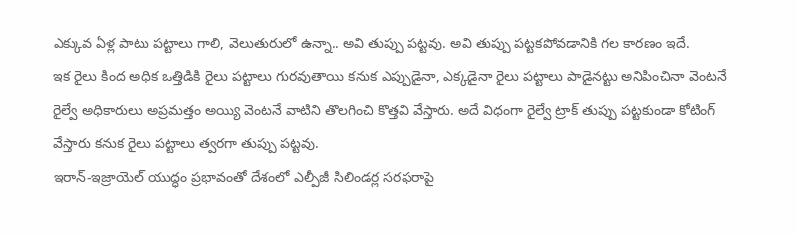ఎక్కువ ఏళ్ల పాటు పట్టాలు గాలి, వెలుతురులో ఉన్నా.. అవి తుప్పు పట్టవు. అవి తుప్పు పట్టకపోవడానికి గల కారణం ఇదే.
ఇక రైలు కింద అధిక ఒత్తిడికి రైలు పట్టాలు గురవుతాయి కనుక ఎప్పుడైనా, ఎక్కడైనా రైలు పట్టాలు పాడైనట్టు అనిపించినా వెంటనే రైల్వే అధికారులు అప్రమత్తం అయ్యి వెంటనే వాటిని తొలగించి కొత్తవి వేస్తారు. అదే విధంగా రైల్వే ట్రాక్ తుప్పు పట్టకుండా కోటింగ్ వేస్తారు కనుక రైలు పట్టాలు త్వరగా తుప్పు పట్టవు.
ఇరాన్-ఇజ్రాయెల్ యుద్ధం ప్రభావంతో దేశంలో ఎల్పీజీ సిలిండర్ల సరఫరాపై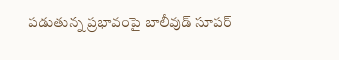పడుతున్న ప్రభావంపై బాలీవుడ్ సూపర్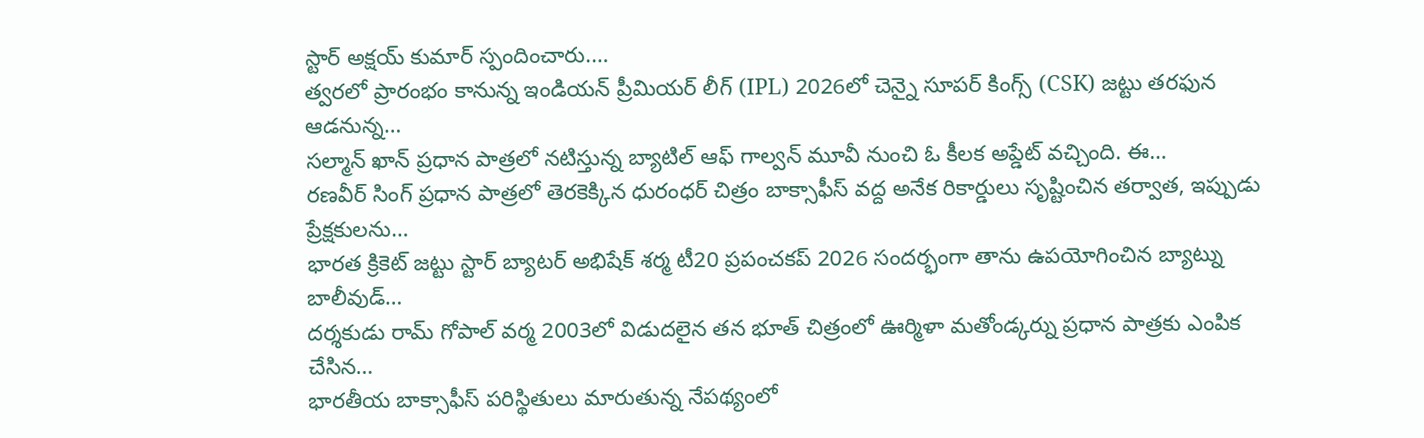స్టార్ అక్షయ్ కుమార్ స్పందించారు.…
త్వరలో ప్రారంభం కానున్న ఇండియన్ ప్రీమియర్ లీగ్ (IPL) 2026లో చెన్నై సూపర్ కింగ్స్ (CSK) జట్టు తరఫున ఆడనున్న…
సల్మాన్ ఖాన్ ప్రధాన పాత్రలో నటిస్తున్న బ్యాటిల్ ఆఫ్ గాల్వన్ మూవీ నుంచి ఓ కీలక అప్డేట్ వచ్చింది. ఈ…
రణవీర్ సింగ్ ప్రధాన పాత్రలో తెరకెక్కిన ధురంధర్ చిత్రం బాక్సాఫీస్ వద్ద అనేక రికార్డులు సృష్టించిన తర్వాత, ఇప్పుడు ప్రేక్షకులను…
భారత క్రికెట్ జట్టు స్టార్ బ్యాటర్ అభిషేక్ శర్మ టీ20 ప్రపంచకప్ 2026 సందర్భంగా తాను ఉపయోగించిన బ్యాట్ను బాలీవుడ్…
దర్శకుడు రామ్ గోపాల్ వర్మ 2003లో విడుదలైన తన భూత్ చిత్రంలో ఊర్మిళా మతోండ్కర్ను ప్రధాన పాత్రకు ఎంపిక చేసిన…
భారతీయ బాక్సాఫీస్ పరిస్థితులు మారుతున్న నేపథ్యంలో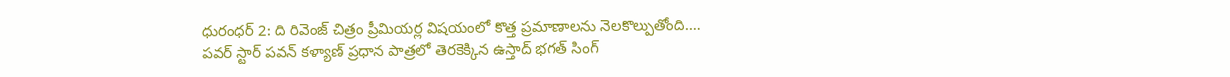ధురంధర్ 2: ది రివెంజ్ చిత్రం ప్రీమియర్ల విషయంలో కొత్త ప్రమాణాలను నెలకొల్పుతోంది.…
పవర్ స్టార్ పవన్ కళ్యాణ్ ప్రధాన పాత్రలో తెరకెక్కిన ఉస్తాద్ భగత్ సింగ్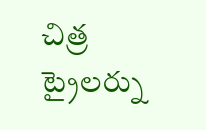చిత్ర ట్రైలర్ను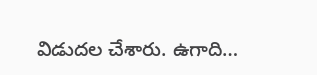విడుదల చేశారు. ఉగాది…